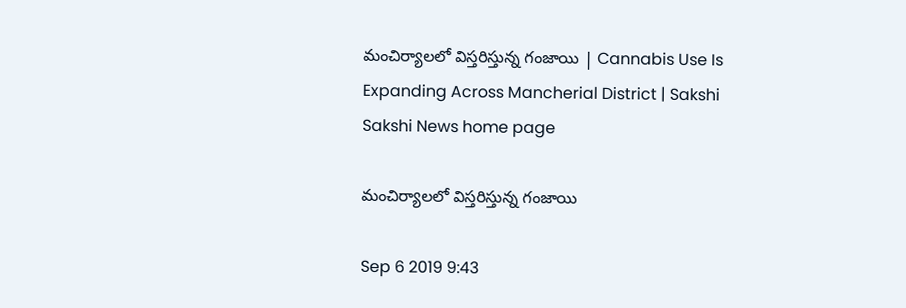మంచిర్యాలలో విస్తరిస్తున్న గంజాయి | Cannabis Use Is Expanding Across Mancherial District | Sakshi
Sakshi News home page

మంచిర్యాలలో విస్తరిస్తున్న గంజాయి

Sep 6 2019 9:43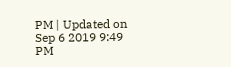PM | Updated on Sep 6 2019 9:49 PM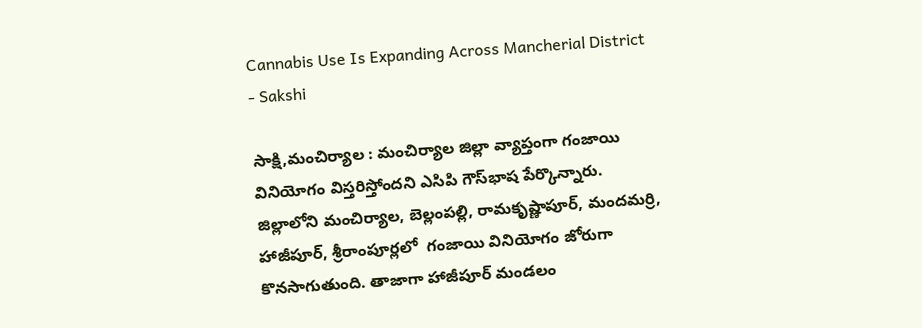Cannabis Use Is Expanding Across Mancherial District - Sakshi

సాక్షి,మంచిర్యాల : మంచిర్యాల జిల్లా వ్యాప్తంగా గంజాయి వినియోగం విస్తరిస్తోందని ఎసిపి గౌస్‌భాష పేర్కొన్నారు. జిల్లాలోని మంచిర్యాల, బెల్లంపల్లి, రామకృష్ణాపూర్, మందమర్రి, హాజీపూర్, శ్రీరాంపూర్లలో  గంజాయి వినియోగం జోరుగా కొనసాగుతుంది. తాజాగా హాజీపూర్‌ మండలం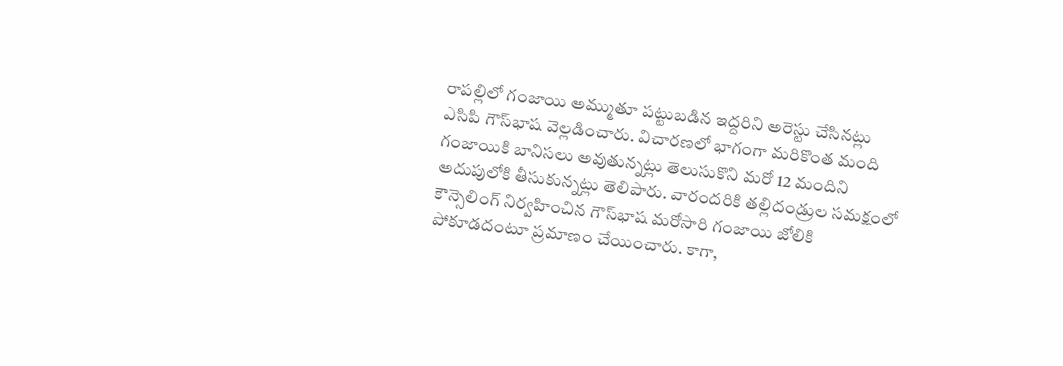రాపల్లిలో గంజాయి అమ్ముతూ పట్టుబడిన ఇద్దరిని అరెస్టు చేసినట్లు ఎసిపి గౌస్‌భాష వెల్లడించారు. విచారణలో భాగంగా మరికొంత మంది గంజాయికి బానిసలు అవుతున్నట్లు తెలుసుకొని మరో 12 మందిని అదుపులోకి తీసుకున్నట్లు తెలిపారు. వారందరికి తల్లిదండ్రుల సమక్షంలో కౌన్సెలింగ్‌ నిర్వహించిన గౌస్‌భాష మరోసారి గంజాయి జోలికి పోకూడదంటూ ప్రమాణం చేయించారు. కాగా,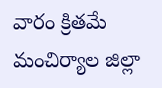వారం క్రితమే మంచిర్యాల జిల్లా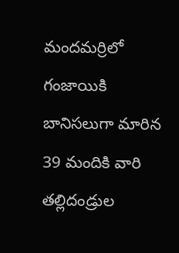మందమర్రిలో గంజాయికి బానిసలుగా మారిన 39 మందికి వారి తల్లిదండ్రుల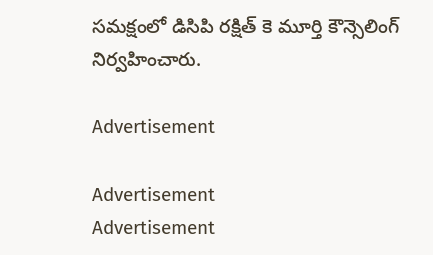సమక్షంలో డిసిపి రక్షిత్‌ కె మూర్తి కౌన్సెలింగ్‌ నిర్వహించారు.

Advertisement

Advertisement
Advertisement